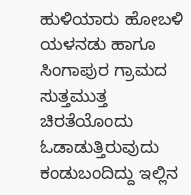ಹುಳಿಯಾರು ಹೋಬಳಿ ಯಳನಡು ಹಾಗೂ ಸಿಂಗಾಪುರ ಗ್ರಾಮದ ಸುತ್ತಮುತ್ತ ಚಿರತೆಯೊಂದು ಓಡಾಡುತ್ತಿರುವುದು ಕಂಡುಬಂದಿದ್ದು ಇಲ್ಲಿನ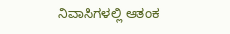ನಿವಾಸಿಗಳಲ್ಲಿ ಆತಂಕ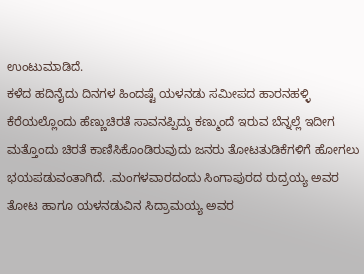ಉಂಟುಮಾಡಿದೆ.
ಕಳೆದ ಹದಿನೈದು ದಿನಗಳ ಹಿಂದಷ್ಟೆ ಯಳನಡು ಸಮೀಪದ ಹಾರನಹಳ್ಳಿ ಕೆರೆಯಲ್ಲೊಂದು ಹೆಣ್ಣುಚಿರತೆ ಸಾವನಪ್ಪಿದ್ದು ಕಣ್ಮುಂದೆ ಇರುವ ಬೆನ್ನಲ್ಲೆ ಇದೀಗ ಮತ್ತೊಂದು ಚಿರತೆ ಕಾಣಿಸಿಕೊಂಡಿರುವುದು ಜನರು ತೋಟತುಡಿಕೆಗಳಿಗೆ ಹೋಗಲು ಭಯಪಡುವಂತಾಗಿದೆ. .ಮಂಗಳವಾರದಂದು ಸಿಂಗಾಪುರದ ರುದ್ರಯ್ಯ ಅವರ ತೋಟ ಹಾಗೂ ಯಳನಡುವಿನ ಸಿದ್ರಾಮಯ್ಯ ಅವರ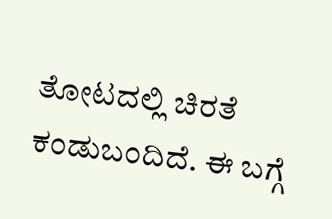ತೋಟದಲ್ಲಿ ಚಿರತೆ ಕಂಡುಬಂದಿದೆ. ಈ ಬಗ್ಗೆ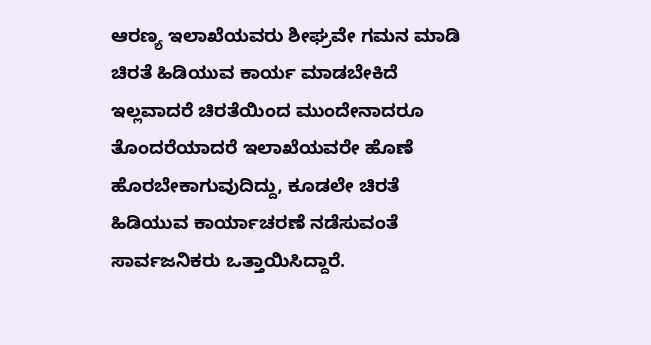ಆರಣ್ಯ ಇಲಾಖೆಯವರು ಶೀಘ್ರವೇ ಗಮನ ಮಾಡಿ ಚಿರತೆ ಹಿಡಿಯುವ ಕಾರ್ಯ ಮಾಡಬೇಕಿದೆ ಇಲ್ಲವಾದರೆ ಚಿರತೆಯಿಂದ ಮುಂದೇನಾದರೂ ತೊಂದರೆಯಾದರೆ ಇಲಾಖೆಯವರೇ ಹೊಣೆ ಹೊರಬೇಕಾಗುವುದಿದ್ದು, ಕೂಡಲೇ ಚಿರತೆ ಹಿಡಿಯುವ ಕಾರ್ಯಾಚರಣೆ ನಡೆಸುವಂತೆ ಸಾರ್ವಜನಿಕರು ಒತ್ತಾಯಿಸಿದ್ದಾರೆ.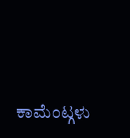ಕಾಮೆಂಟ್ಗಳು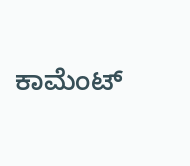ಕಾಮೆಂಟ್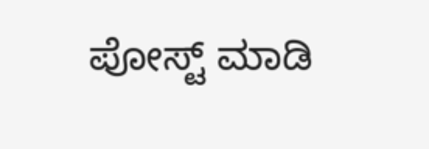ಪೋಸ್ಟ್ ಮಾಡಿ